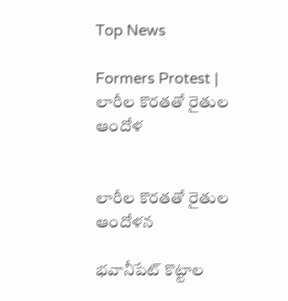Top News

Formers Protest | లారీల కొరతతో రైతుల ఆందోళ


లారీల కొరతతో రైతుల ఆందోళన

భవానీపేట్ కొట్టాల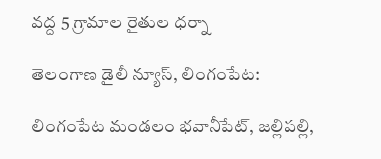వద్ద 5 గ్రామాల రైతుల ధర్నా

తెలంగాణ డైలీ న్యూస్, లింగంపేట:

లింగంపేట మండలం భవానీపేట్, జల్లిపల్లి,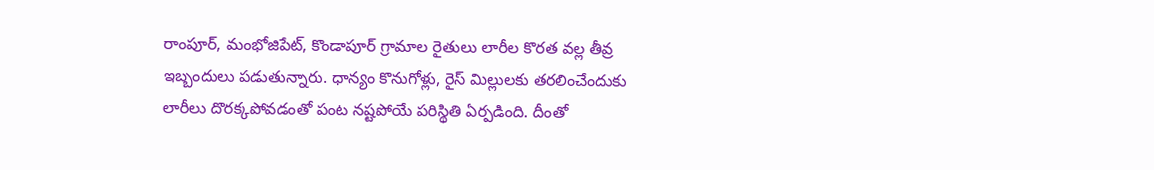రాంపూర్, మంభోజిపేట్, కొండాపూర్ గ్రామాల రైతులు లారీల కొరత వల్ల తీవ్ర ఇబ్బందులు పడుతున్నారు. ధాన్యం కొనుగోళ్లు, రైస్ మిల్లులకు తరలించేందుకు లారీలు దొరక్కపోవడంతో పంట నష్టపోయే పరిస్థితి ఏర్పడింది. దీంతో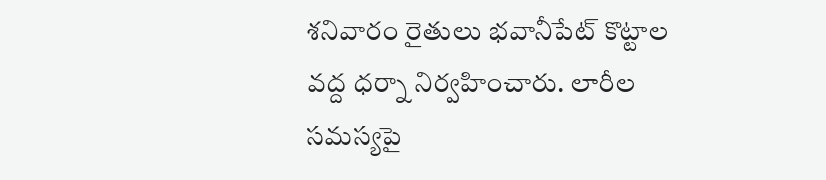శనివారం రైతులు భవానీపేట్ కొట్టాల వద్ద ధర్నా నిర్వహించారు. లారీల సమస్యపై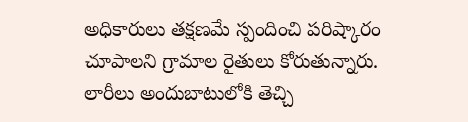అధికారులు తక్షణమే స్పందించి పరిష్కారం చూపాలని గ్రామాల రైతులు కోరుతున్నారు. లారీలు అందుబాటులోకి తెచ్చి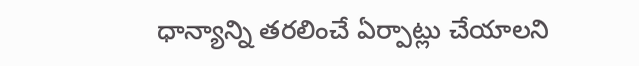ధాన్యాన్ని తరలించే ఏర్పాట్లు చేయాలని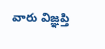వారు విజ్ఞప్తి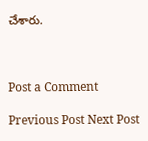చేశారు.



Post a Comment

Previous Post Next Post